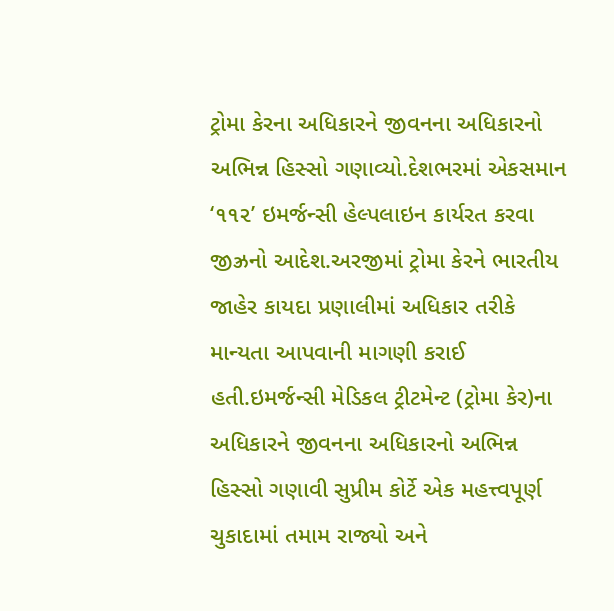ટ્રોમા કેરના અધિકારને જીવનના અધિકારનો અભિન્ન હિસ્સો ગણાવ્યો.દેશભરમાં એકસમાન ‘૧૧૨’ ઇમર્જન્સી હેલ્પલાઇન કાર્યરત કરવા જીઝ્રનો આદેશ.અરજીમાં ટ્રોમા કેરને ભારતીય જાહેર કાયદા પ્રણાલીમાં અધિકાર તરીકે માન્યતા આપવાની માગણી કરાઈ હતી.ઇમર્જન્સી મેડિકલ ટ્રીટમેન્ટ (ટ્રોમા કેર)ના અધિકારને જીવનના અધિકારનો અભિન્ન હિસ્સો ગણાવી સુપ્રીમ કોર્ટે એક મહત્ત્વપૂર્ણ ચુકાદામાં તમામ રાજ્યો અને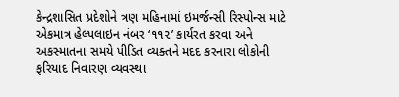કેન્દ્રશાસિત પ્રદેશોને ત્રણ મહિનામાં ઇમર્જન્સી રિસ્પોન્સ માટે એકમાત્ર હેલ્પલાઇન નંબર ‘૧૧૨’ કાર્યરત કરવા અને અકસ્માતના સમયે પીડિત વ્યક્તને મદદ કરનારા લોકોની ફરિયાદ નિવારણ વ્યવસ્થા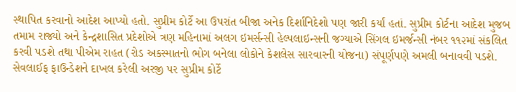સ્થાપિત કરવાનો આદેશ આપ્યો હતો. સુપ્રીમ કોર્ટે આ ઉપરાંત બીજા અનેક દિર્શાનિદેશો પણ જારી કર્યાં હતાં. સુપ્રીમ કોર્ટના આદેશ મુજબ તમામ રાજ્યો અને કેન્દ્રશાસિત પ્રદેશોએ ત્રણ મહિનામાં અલગ ઇમર્સન્સી હેલ્પલાઇન્સની જગ્યાએ સિંગલ ઇમર્જન્સી નંબર ૧૧૨માં સંકલિત કરવી પડશે તથા પીએમ રાહત (રોડ અકસ્માતનો ભોગ બનેલા લોકોને કેશલેસ સારવારની યોજના) સંપૂર્ણપણે અમલી બનાવવી પડશે. સેવલાઈફ ફાઉન્ડેશને દાખલ કરેલી અરજી પર સુપ્રીમ કોર્ટે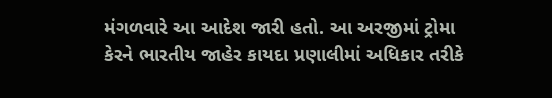મંગળવારે આ આદેશ જારી હતો. આ અરજીમાં ટ્રોમા કેરને ભારતીય જાહેર કાયદા પ્રણાલીમાં અધિકાર તરીકે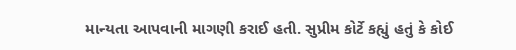માન્યતા આપવાની માગણી કરાઈ હતી. સુપ્રીમ કોર્ટે કહ્યું હતું કે કોઈ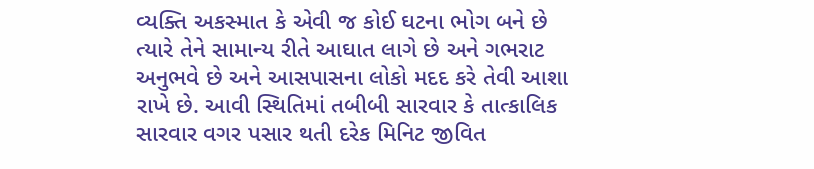વ્યક્તિ અકસ્માત કે એવી જ કોઈ ઘટના ભોગ બને છે ત્યારે તેને સામાન્ય રીતે આઘાત લાગે છે અને ગભરાટ અનુભવે છે અને આસપાસના લોકો મદદ કરે તેવી આશા રાખે છે. આવી સ્થિતિમાં તબીબી સારવાર કે તાત્કાલિક સારવાર વગર પસાર થતી દરેક મિનિટ જીવિત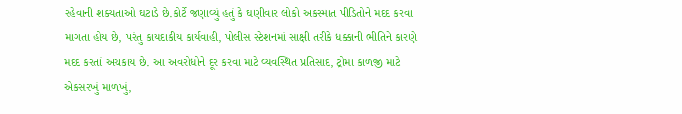રહેવાની શક્યતાઓ ઘટાડે છે.કોર્ટે જણાવ્યું હતું કે ઘણીવાર લોકો અકસ્માત પીડિતોને મદદ કરવા માગતા હોય છે, પરંતુ કાયદાકીય કાર્યવાહી, પોલીસ સ્ટેશનમાં સાક્ષી તરીકે ધક્કાની ભીતિને કારણે મદદ કરતાં અચકાય છે. આ અવરોધોને દૂર કરવા માટે વ્યવસ્થિત પ્રતિસાદ, ટ્રોમા કાળજી માટે એકસરખું માળખું,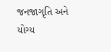જનજાગૃતિ અને યોગ્ય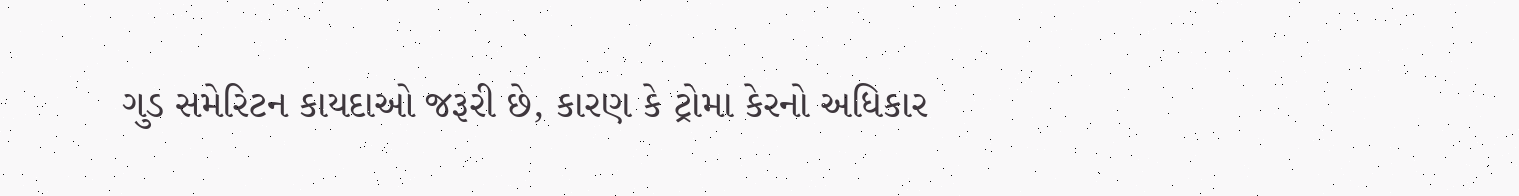ગુડ સમેરિટન કાયદાઓ જરૂરી છે, કારણ કે ટ્રોમા કેરનો અધિકાર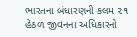ભારતના બંધારણની કલમ ૨૧ હેઠળ જીવનના અધિકારનો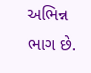અભિન્ન ભાગ છે.